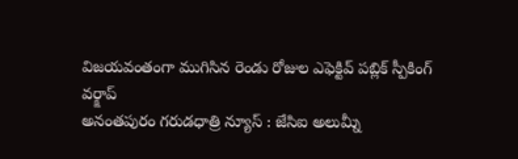విజయవంతంగా ముగిసిన రెండు రోజుల ఎఫెక్టివ్ పబ్లిక్ స్పీకింగ్ వర్క్షాప్
అనంతపురం గరుడధాత్రి న్యూస్ : జేసిఐ అలుమ్నీ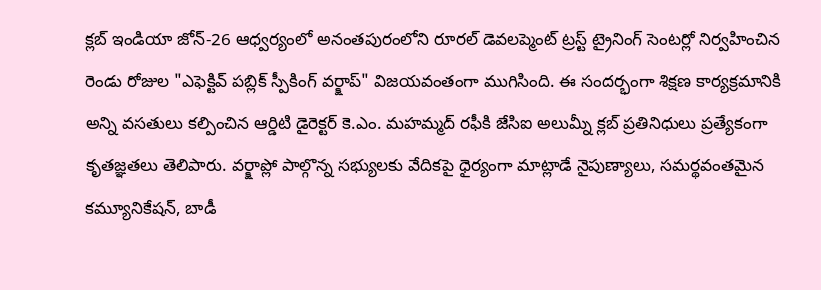క్లబ్ ఇండియా జోన్-26 ఆధ్వర్యంలో అనంతపురంలోని రూరల్ డెవలప్మెంట్ ట్రస్ట్ ట్రైనింగ్ సెంటర్లో నిర్వహించిన రెండు రోజుల "ఎఫెక్టివ్ పబ్లిక్ స్పీకింగ్ వర్క్షాప్" విజయవంతంగా ముగిసింది. ఈ సందర్భంగా శిక్షణ కార్యక్రమానికి అన్ని వసతులు కల్పించిన ఆర్డిటి డైరెక్టర్ కె.ఎం. మహమ్మద్ రఫీకి జేసిఐ అలుమ్నీ క్లబ్ ప్రతినిధులు ప్రత్యేకంగా కృతజ్ఞతలు తెలిపారు. వర్క్షాప్లో పాల్గొన్న సభ్యులకు వేదికపై ధైర్యంగా మాట్లాడే నైపుణ్యాలు, సమర్థవంతమైన కమ్యూనికేషన్, బాడీ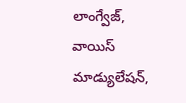లాంగ్వేజ్, వాయిస్ మాడ్యులేషన్,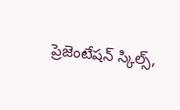ప్రెజెంటేషన్ స్కిల్స్,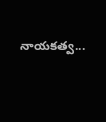నాయకత్వ...